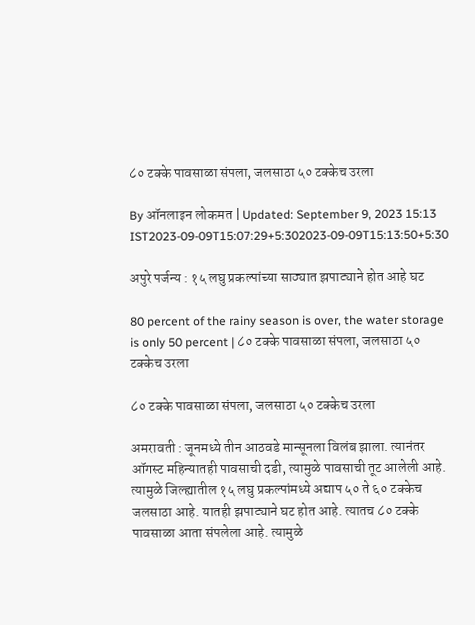८० टक्के पावसाळा संपला, जलसाठा ५० टक्केच उरला

By ऑनलाइन लोकमत | Updated: September 9, 2023 15:13 IST2023-09-09T15:07:29+5:302023-09-09T15:13:50+5:30

अपुरे पर्जन्य : १५ लघु प्रकल्पांच्या साठ्यात झपाट्याने होत आहे घट

80 percent of the rainy season is over, the water storage is only 50 percent | ८० टक्के पावसाळा संपला, जलसाठा ५० टक्केच उरला

८० टक्के पावसाळा संपला, जलसाठा ५० टक्केच उरला

अमरावती : जूनमध्ये तीन आठवडे मान्सूनला विलंब झाला. त्यानंतर ऑगस्ट महिन्यातही पावसाची दडी, त्यामुळे पावसाची तूट आलेली आहे. त्यामुळे जिल्ह्यातील १५ लघु प्रकल्पांमध्ये अद्याप ५० ते ६० टक्केच जलसाठा आहे. यातही झपाट्याने घट होत आहे. त्यातच ८० टक्के पावसाळा आता संपलेला आहे. त्यामुळे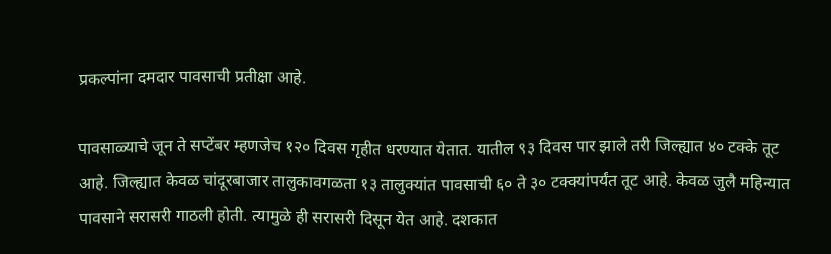प्रकल्पांना दमदार पावसाची प्रतीक्षा आहे.

पावसाळ्याचे जून ते सप्टेंबर म्हणजेच १२० दिवस गृहीत धरण्यात येतात. यातील ९३ दिवस पार झाले तरी जिल्ह्यात ४० टक्के तूट आहे. जिल्ह्यात केवळ चांदूरबाजार तालुकावगळता १३ तालुक्यांत पावसाची ६० ते ३० टक्क्यांपर्यंत तूट आहे. केवळ जुलै महिन्यात पावसाने सरासरी गाठली होती. त्यामुळे ही सरासरी दिसून येत आहे. दशकात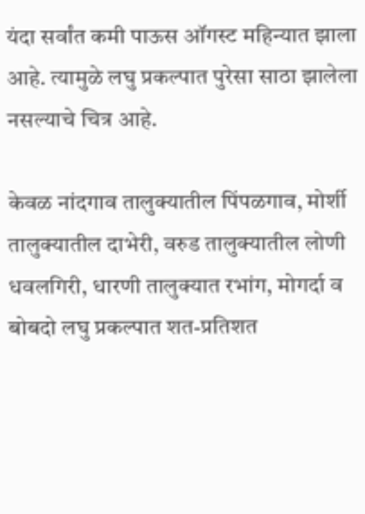यंदा सर्वांत कमी पाऊस ऑगस्ट महिन्यात झाला आहे. त्यामुळे लघु प्रकल्पात पुरेसा साठा झालेला नसल्याचे चित्र आहे.

केवळ नांदगाव तालुक्यातील पिंपळगाव, मोर्शी तालुक्यातील दाभेरी, वरुड तालुक्यातील लोणी धवलगिरी, धारणी तालुक्यात रभांग, मोगर्दा व बोबदो लघु प्रकल्पात शत-प्रतिशत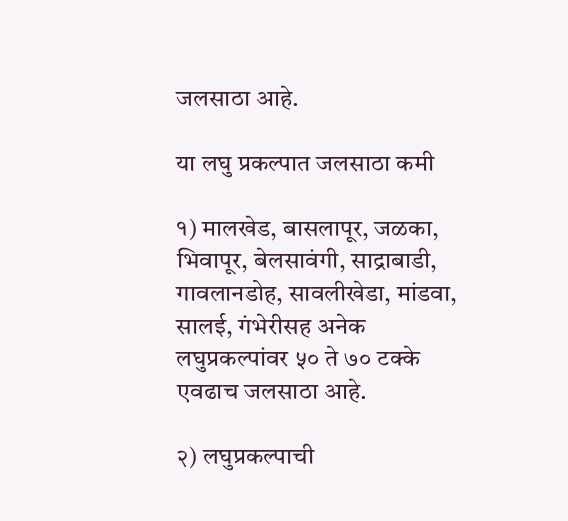जलसाठा आहे.

या लघु प्रकल्पात जलसाठा कमी

१) मालखेड, बासलापूर, जळका, भिवापूर, बेलसावंगी, साद्राबाडी, गावलानडोह, सावलीखेडा, मांडवा, सालई, गंभेरीसह अनेक लघुप्रकल्पांवर ५० ते ७० टक्के एवढाच जलसाठा आहे.

२) लघुप्रकल्पाची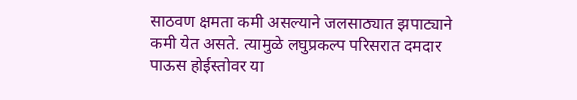साठवण क्षमता कमी असल्याने जलसाठ्यात झपाट्याने कमी येत असते. त्यामुळे लघुप्रकल्प परिसरात दमदार पाऊस होईस्तोवर या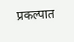प्रकल्पात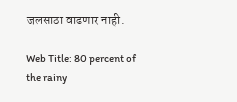जलसाठा वाढणार नाही.

Web Title: 80 percent of the rainy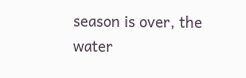season is over, the water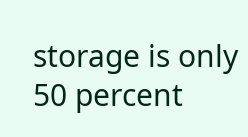storage is only 50 percent